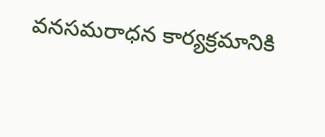వనసమరాధన కార్యక్రమానికి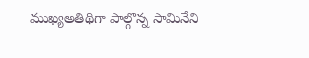ముఖ్యఅతిథిగా పాల్గొన్న సామినేని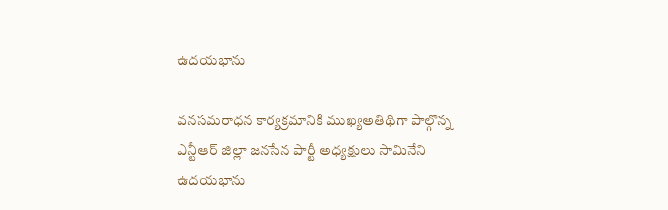ఉదయభాను

వనసమరాధన కార్యక్రమానికి ముఖ్యఅతిథిగా పాల్గొన్న ఎన్టీఆర్ జిల్లా జనసేన పార్టీ అధ్యక్షులు సామినేని ఉదయభాను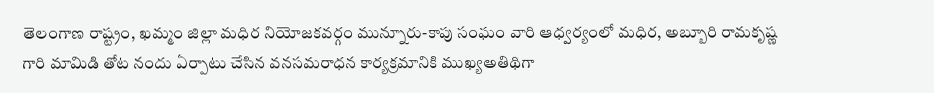తెలంగాణ రాష్ట్రం, ఖమ్మం జిల్లా మధిర నియోజకవర్గం మున్నూరు-కాపు సంఘం వారి ఆధ్వర్యంలో మధిర, అబ్బూరి రామకృష్ణ గారి మామిడి తోట నందు ఏర్పాటు చేసిన వనసమరాధన కార్యక్రమానికి ముఖ్యఅతిథిగా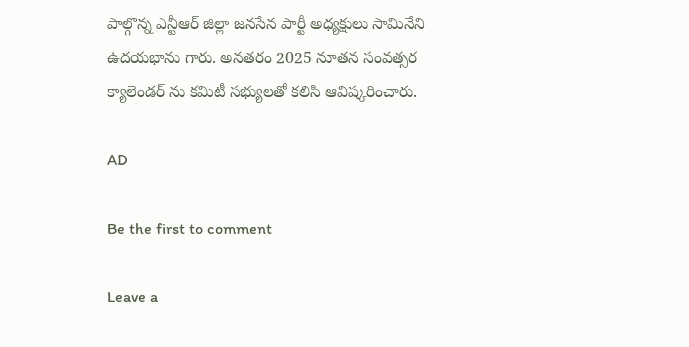పాల్గొన్న ఎన్టీఆర్ జిల్లా జనసేన పార్టీ అధ్యక్షులు సామినేని ఉదయభాను గారు. అనతరం 2025 నూతన సంవత్సర క్యాలెండర్ ను కమిటీ సభ్యులతో కలిసి ఆవిష్కరించారు.

AD

Be the first to comment

Leave a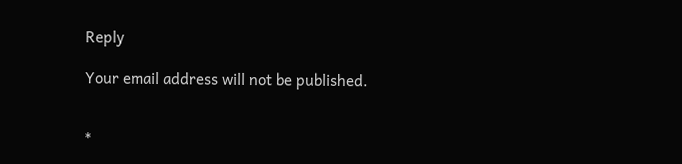Reply

Your email address will not be published.


*